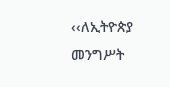‹‹ለኢትዮጵያ መንግሥት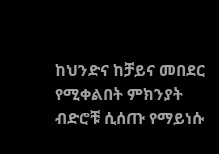ከህንድና ከቻይና መበደር የሚቀልበት ምክንያት ብድሮቹ ሲሰጡ የማይነሱ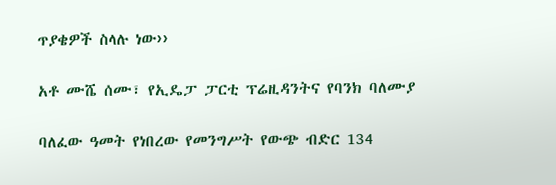ጥያቄዎች ስላሉ ነው››

አቶ ሙሼ ሰሙ፣ የኢዴፓ ፓርቲ ፕሬዚዳንትና የባንክ ባለሙያ

ባለፈው ዓመት የነበረው የመንግሥት የውጭ ብድር 134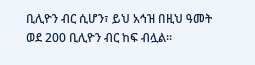ቢሊዮን ብር ሲሆን፣ ይህ አኅዝ በዚህ ዓመት ወደ 200 ቢሊዮን ብር ከፍ ብሏል፡፡